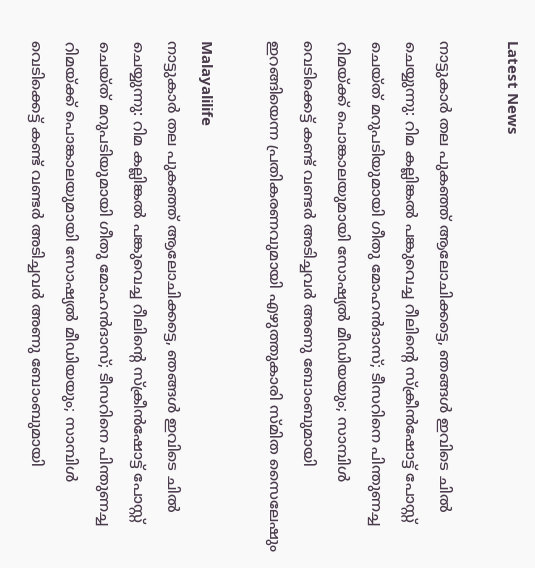Latest News

നാട്ടുകാര്‍ തല പുകഞ്ഞ് ആലോചിക്കട്ടെ, ഞങ്ങള്‍ ഇവിടെ ചില്‍ ചെയ്യുന്നു: റിമ കല്ലിങ്കല്‍ പങ്കുവെച്ച റീലിന്റെ സ്‌ക്രീന്‍ഷോട്ട് പോസ്റ്റ് ചെയ്ത് മറുപടിയുമായി ഗീതു മോഹന്‍ദാസ്; ടീസറിനെ പിന്തുണച്ച റിമയ്ക്ക് പൊങ്കാലയുമായി സോഷ്യല്‍ മീഡിയയും; സാമ്പിള്‍ വെടിക്കെട്ട് കണ്ട് വണ്ടര്‍ അടിച്ചവര്‍ അണു ബോംബുമായി ഇറങ്ങിയെന്ന പ്രതികരണവുമായി എഴുത്തുകാരി സ്മിത സൈലേഷും

Malayalilife
നാട്ടുകാര്‍ തല പുകഞ്ഞ് ആലോചിക്കട്ടെ, ഞങ്ങള്‍ ഇവിടെ ചില്‍ ചെയ്യുന്നു: റിമ കല്ലിങ്കല്‍ പങ്കുവെച്ച റീലിന്റെ സ്‌ക്രീന്‍ഷോട്ട് പോസ്റ്റ് ചെയ്ത് മറുപടിയുമായി ഗീതു മോഹന്‍ദാസ്; ടീസറിനെ പിന്തുണച്ച റിമയ്ക്ക് പൊങ്കാലയുമായി സോഷ്യല്‍ മീഡിയയും; സാമ്പിള്‍ വെടിക്കെട്ട് കണ്ട് വണ്ടര്‍ അടിച്ചവര്‍ അണു ബോംബുമായി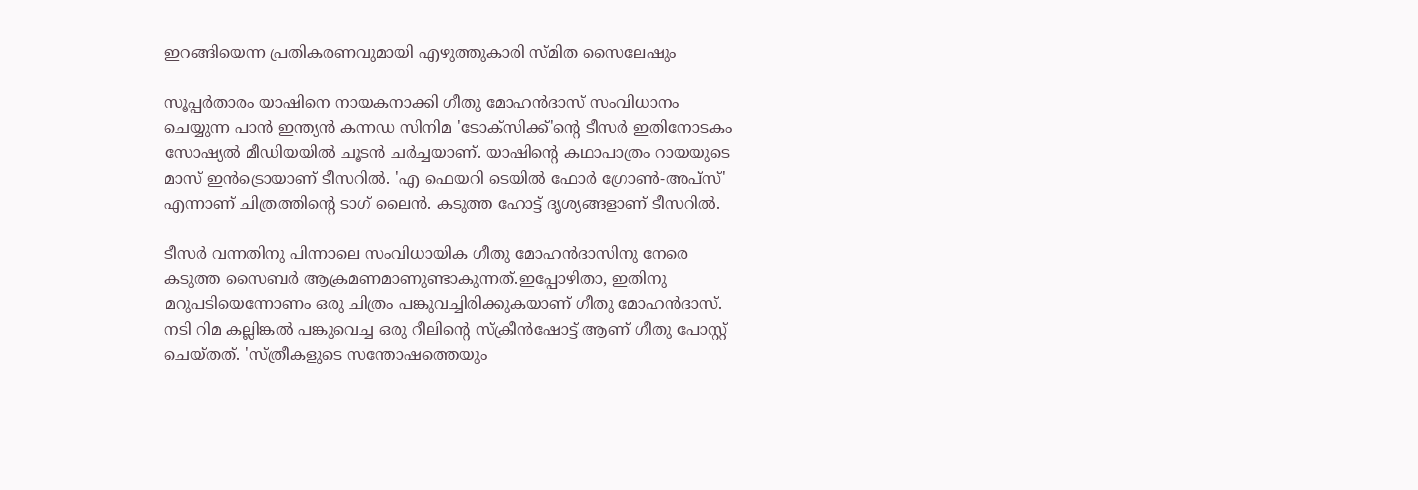ഇറങ്ങിയെന്ന പ്രതികരണവുമായി എഴുത്തുകാരി സ്മിത സൈലേഷും

സൂപ്പര്‍താരം യാഷിനെ നായകനാക്കി ഗീതു മോഹന്‍ദാസ് സംവിധാനം ചെയ്യുന്ന പാന്‍ ഇന്ത്യന്‍ കന്നഡ സിനിമ 'ടോക്‌സിക്ക്'ന്റെ ടീസര്‍ ഇതിനോടകം സോഷ്യല്‍ മീഡിയയില്‍ ചൂടന്‍ ചര്‍ച്ചയാണ്. യാഷിന്റെ കഥാപാത്രം റായയുടെ മാസ് ഇന്‍ട്രൊയാണ് ടീസറില്‍. 'എ ഫെയറി ടെയില്‍ ഫോര്‍ ഗ്രോണ്‍-അപ്‌സ്' എന്നാണ് ചിത്രത്തിന്റെ ടാഗ് ലൈന്‍. കടുത്ത ഹോട്ട് ദൃശ്യങ്ങളാണ് ടീസറില്‍.

ടീസര്‍ വന്നതിനു പിന്നാലെ സംവിധായിക ഗീതു മോഹന്‍ദാസിനു നേരെ കടുത്ത സൈബര്‍ ആക്രമണമാണുണ്ടാകുന്നത്.ഇപ്പോഴിതാ, ഇതിനു മറുപടിയെന്നോണം ഒരു ചിത്രം പങ്കുവച്ചിരിക്കുകയാണ് ഗീതു മോഹന്‍ദാസ്. നടി റിമ കല്ലിങ്കല്‍ പങ്കുവെച്ച ഒരു റീലിന്റെ സ്‌ക്രീന്‍ഷോട്ട് ആണ് ഗീതു പോസ്റ്റ് ചെയ്തത്. 'സ്ത്രീകളുടെ സന്തോഷത്തെയും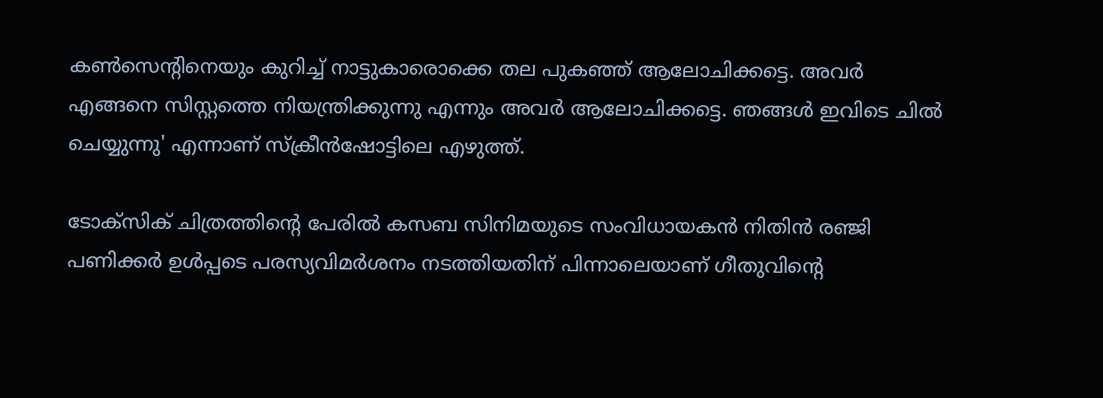കണ്‍സെന്റിനെയും കുറിച്ച് നാട്ടുകാരൊക്കെ തല പുകഞ്ഞ് ആലോചിക്കട്ടെ. അവര്‍ എങ്ങനെ സിസ്റ്റത്തെ നിയന്ത്രിക്കുന്നു എന്നും അവര്‍ ആലോചിക്കട്ടെ. ഞങ്ങള്‍ ഇവിടെ ചില്‍ ചെയ്യുന്നു' എന്നാണ് സ്‌ക്രീന്‍ഷോട്ടിലെ എഴുത്ത്.

ടോക്സിക് ചിത്രത്തിന്റെ പേരില്‍ കസബ സിനിമയുടെ സംവിധായകന്‍ നിതിന്‍ രഞ്ജി പണിക്കര്‍ ഉള്‍പ്പടെ പരസ്യവിമര്‍ശനം നടത്തിയതിന് പിന്നാലെയാണ് ഗീതുവിന്റെ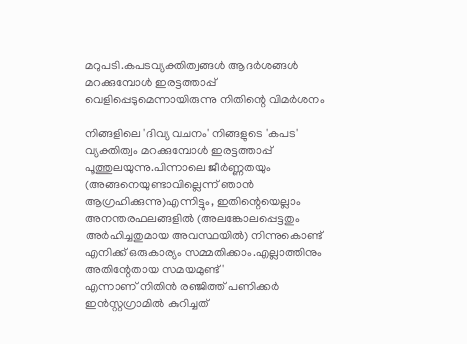മറുപടി.കപടവ്യക്തിത്വങ്ങള്‍ ആദര്‍ശങ്ങള്‍ മറക്കുമ്പോള്‍ ഇരട്ടത്താപ്പ് വെളിപ്പെടുമെന്നായിരുന്നു നിതിന്റെ വിമര്‍ശനം

നിങ്ങളിലെ 'ദിവ്യ വചനം' നിങ്ങളുടെ 'കപട' വ്യക്തിത്വം മറക്കുമ്പോള്‍ ഇരട്ടത്താപ്പ് പൂത്തുലയുന്നു.പിന്നാലെ ജീര്‍ണ്ണതയും (അങ്ങനെയുണ്ടാവില്ലെന്ന് ഞാന്‍ ആഗ്രഹിക്കുന്നു)എന്നിട്ടും, ഇതിന്റെയെല്ലാം അനന്തരഫലങ്ങളില്‍ (അലങ്കോലപ്പെട്ടതും അര്‍ഹിച്ചതുമായ അവസ്ഥയില്‍) നിന്നുകൊണ്ട് എനിക്ക് ഒരുകാര്യം സമ്മതിക്കാം.എല്ലാത്തിനും അതിന്റേതായ സമയമുണ്ട്'
എന്നാണ് നിതിന്‍ രഞ്ജിത്ത് പണിക്കര്‍ ഇന്‍സ്റ്റഗ്രാമില്‍ കുറിച്ചത്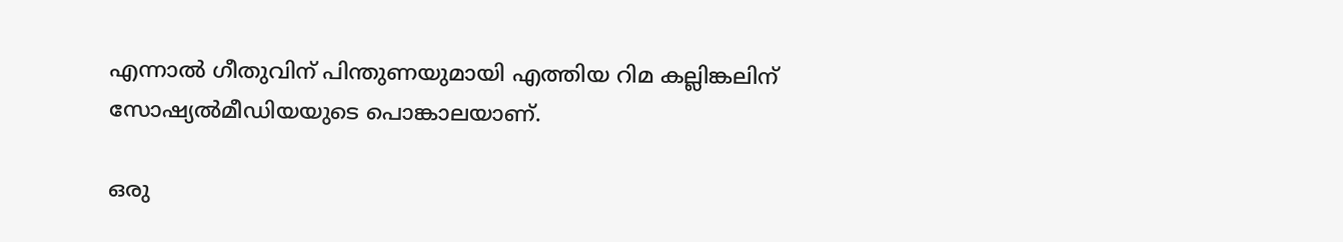എന്നാല്‍ ഗീതുവിന് പിന്തുണയുമായി എത്തിയ റിമ കല്ലിങ്കലിന് സോഷ്യല്‍മീഡിയയുടെ പൊങ്കാലയാണ്.

ഒരു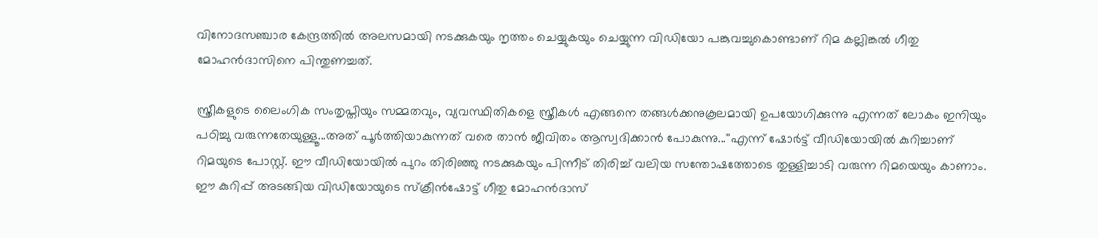വിനോദസഞ്ചാര കേന്ദ്രത്തില്‍ അലസമായി നടക്കുകയും നൃത്തം ചെയ്യുകയും ചെയ്യുന്ന വിഡിയോ പങ്കുവച്ചുകൊണ്ടാണ് റിമ കല്ലിങ്കല്‍ ഗീതു മോഹന്‍ദാസിനെ പിന്തുണച്ചത്.

സ്ത്രീകളുടെ ലൈംഗിക സംതൃപ്തിയും സമ്മതവും, വ്യവസ്ഥിതികളെ സ്ത്രീകള്‍ എങ്ങനെ തങ്ങള്‍ക്കനുകൂലമായി ഉപയോഗിക്കുന്നു എന്നത് ലോകം ഇനിയും പഠിച്ചു വരുന്നതേയുള്ളൂ...അത് പൂര്‍ത്തിയാകുന്നത് വരെ താന്‍ ജീവിതം ആസ്വദിക്കാന്‍ പോകുന്നു...''എന്ന് ഷോര്‍ട്ട് വീഡിയോയില്‍ കുറിച്ചാണ് റിമയുടെ പോസ്റ്റ്. ഈ വീഡിയോയില്‍ പുറം തിരിഞ്ഞു നടക്കുകയും പിന്നീട് തിരിച്ച് വലിയ സന്തോഷത്തോടെ തുള്ളിച്ചാടി വരുന്ന റിമയെയും കാണാം. ഈ കുറിപ്പ് അടങ്ങിയ വിഡിയോയുടെ സ്‌ക്രീന്‍ഷോട്ട് ഗീതു മോഹന്‍ദാസ്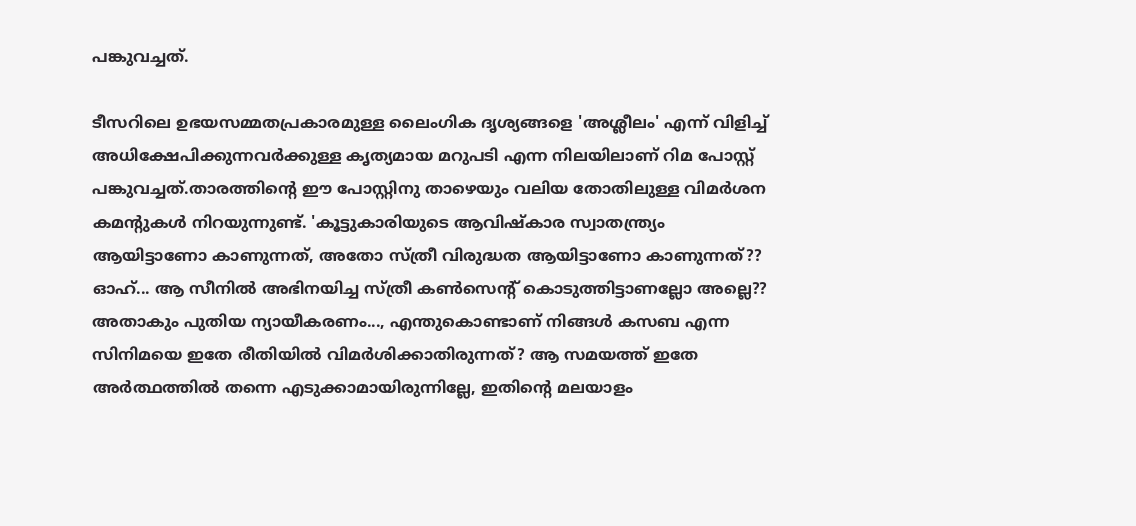പങ്കുവച്ചത്.

ടീസറിലെ ഉഭയസമ്മതപ്രകാരമുള്ള ലൈംഗിക ദൃശ്യങ്ങളെ 'അശ്ലീലം' എന്ന് വിളിച്ച് അധിക്ഷേപിക്കുന്നവര്‍ക്കുള്ള കൃത്യമായ മറുപടി എന്ന നിലയിലാണ് റിമ പോസ്റ്റ് പങ്കുവച്ചത്.താരത്തിന്റെ ഈ പോസ്റ്റിനു താഴെയും വലിയ തോതിലുള്ള വിമര്‍ശന കമന്റുകള്‍ നിറയുന്നുണ്ട്. 'കൂട്ടുകാരിയുടെ ആവിഷ്‌കാര സ്വാതന്ത്ര്യം ആയിട്ടാണോ കാണുന്നത്, അതോ സ്ത്രീ വിരുദ്ധത ആയിട്ടാണോ കാണുന്നത്?? ഓഹ്... ആ സീനില്‍ അഭിനയിച്ച സ്ത്രീ കണ്‍സെന്റ് കൊടുത്തിട്ടാണല്ലോ അല്ലെ?? അതാകും പുതിയ ന്യായീകരണം..., എന്തുകൊണ്ടാണ് നിങ്ങള്‍ കസബ എന്ന സിനിമയെ ഇതേ രീതിയില്‍ വിമര്‍ശിക്കാതിരുന്നത്? ആ സമയത്ത് ഇതേ അര്‍ത്ഥത്തില്‍ തന്നെ എടുക്കാമായിരുന്നില്ലേ, ഇതിന്റെ മലയാളം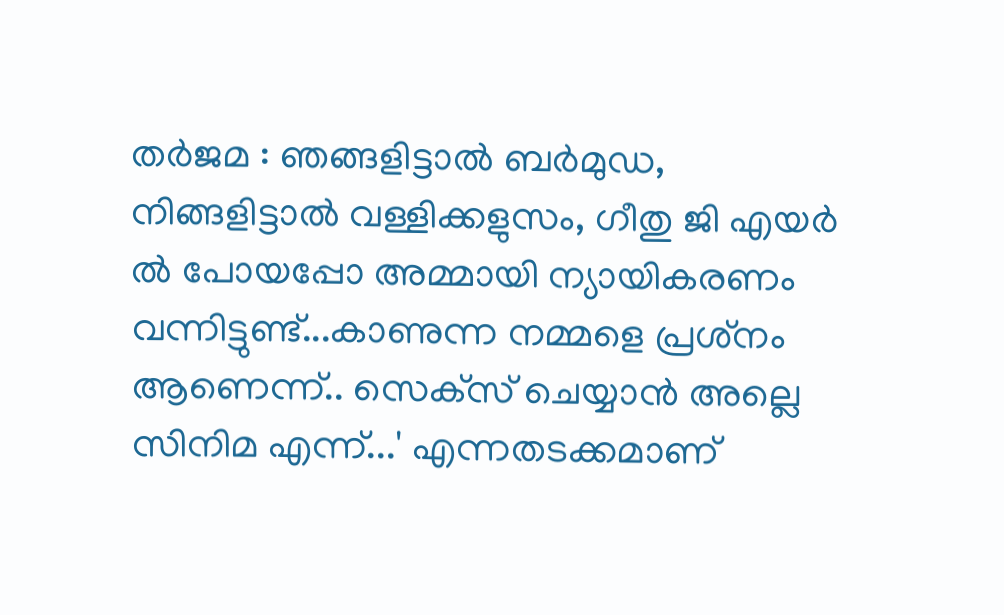തര്‍ജമ : ഞങ്ങളിട്ടാല്‍ ബര്‍മുഡ, നിങ്ങളിട്ടാല്‍ വള്ളിക്കളുസം, ഗീതു ജി എയര്‍ ല്‍ പോയപ്പോ അമ്മായി ന്യായികരണം വന്നിട്ടുണ്ട്...കാണുന്ന നമ്മളെ പ്രശ്‌നം ആണെന്ന്.. സെക്‌സ് ചെയ്യാന്‍ അല്ലെ സിനിമ എന്ന്...' എന്നതടക്കമാണ്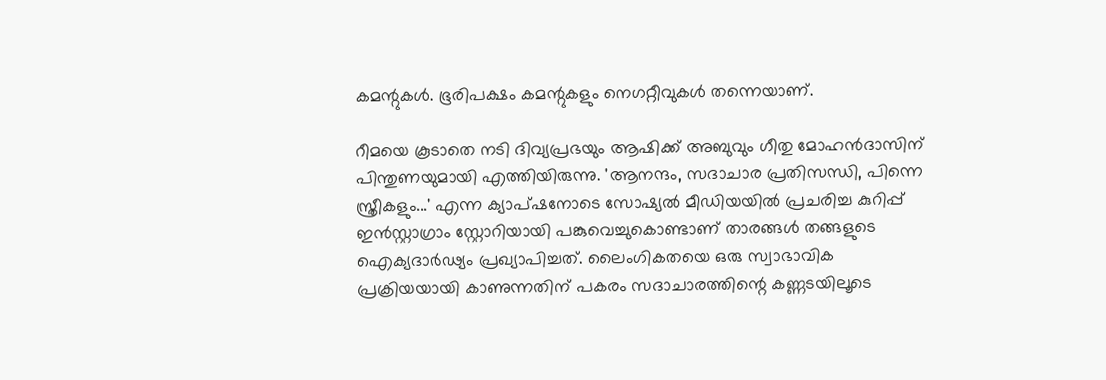കമന്റുകള്‍. ഭൂരിപക്ഷം കമന്റുകളും നെഗറ്റീവുകള്‍ തന്നെയാണ്.

റീമയെ കൂടാതെ നടി ദിവ്യപ്രഭയും ആഷിക്ക് അബുവും ഗീതു മോഹന്‍ദാസിന് പിന്തുണയുമായി എത്തിയിരുന്നു. 'ആനന്ദം, സദാചാര പ്രതിസന്ധി, പിന്നെ സ്ത്രീകളും...' എന്ന ക്യാപ്ഷനോടെ സോഷ്യല്‍ മീഡിയയില്‍ പ്രചരിച്ച കുറിപ്പ് ഇന്‍സ്റ്റാഗ്രാം സ്റ്റോറിയായി പങ്കുവെച്ചുകൊണ്ടാണ് താരങ്ങള്‍ തങ്ങളുടെ ഐക്യദാര്‍ഢ്യം പ്രഖ്യാപിച്ചത്. ലൈംഗികതയെ ഒരു സ്വാഭാവിക പ്രക്രിയയായി കാണുന്നതിന് പകരം സദാചാരത്തിന്റെ കണ്ണടയിലൂടെ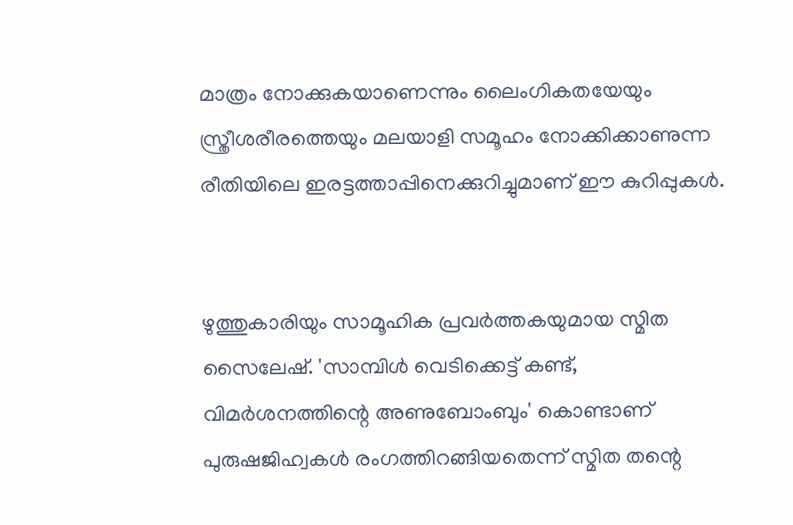മാത്രം നോക്കുകയാണെന്നും ലൈംഗികതയേയും സ്ത്രീശരീരത്തെയും മലയാളി സമൂഹം നോക്കിക്കാണുന്ന രീതിയിലെ ഇരട്ടത്താപ്പിനെക്കുറിച്ചുമാണ് ഈ കുറിപ്പുകള്‍.


ഴുത്തുകാരിയും സാമൂഹിക പ്രവര്‍ത്തകയുമായ സ്മിത സൈലേഷ്. 'സാമ്പിള്‍ വെടിക്കെട്ട് കണ്ട്, വിമര്‍ശനത്തിന്റെ അണുബോംബും' കൊണ്ടാണ് പുരുഷജിഹ്വകള്‍ രംഗത്തിറങ്ങിയതെന്ന് സ്മിത തന്റെ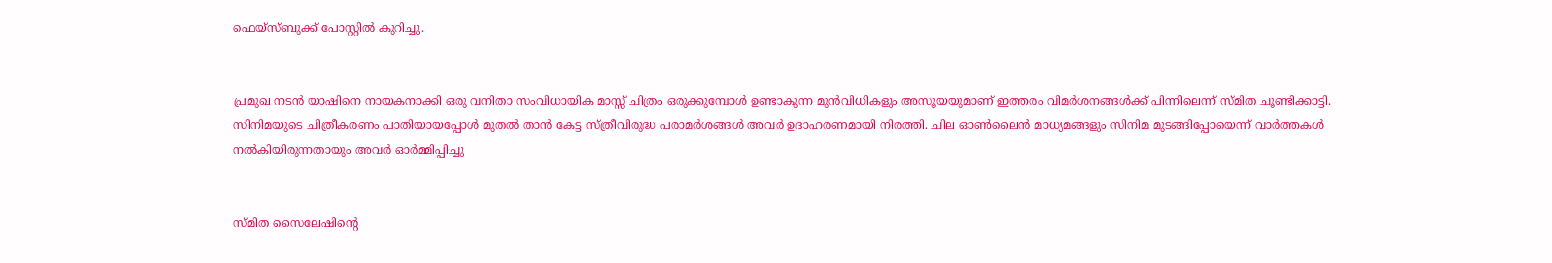ഫെയ്സ്ബുക്ക് പോസ്റ്റില്‍ കുറിച്ചു.


പ്രമുഖ നടന്‍ യാഷിനെ നായകനാക്കി ഒരു വനിതാ സംവിധായിക മാസ്സ് ചിത്രം ഒരുക്കുമ്പോള്‍ ഉണ്ടാകുന്ന മുന്‍വിധികളും അസൂയയുമാണ് ഇത്തരം വിമര്‍ശനങ്ങള്‍ക്ക് പിന്നിലെന്ന് സ്മിത ചൂണ്ടിക്കാട്ടി. സിനിമയുടെ ചിത്രീകരണം പാതിയായപ്പോള്‍ മുതല്‍ താന്‍ കേട്ട സ്ത്രീവിരുദ്ധ പരാമര്‍ശങ്ങള്‍ അവര്‍ ഉദാഹരണമായി നിരത്തി. ചില ഓണ്‍ലൈന്‍ മാധ്യമങ്ങളും സിനിമ മുടങ്ങിപ്പോയെന്ന് വാര്‍ത്തകള്‍ നല്‍കിയിരുന്നതായും അവര്‍ ഓര്‍മ്മിപ്പിച്ചു


സ്മിത സൈലേഷിന്റെ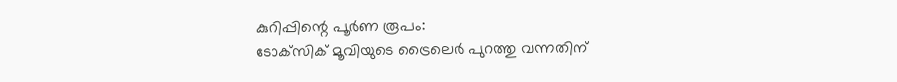കുറിപ്പിന്റെ പൂര്‍ണ രൂപം:
ടോക്‌സിക് മൂവിയുടെ ട്രൈലെര്‍ പുറത്തു വന്നതിന്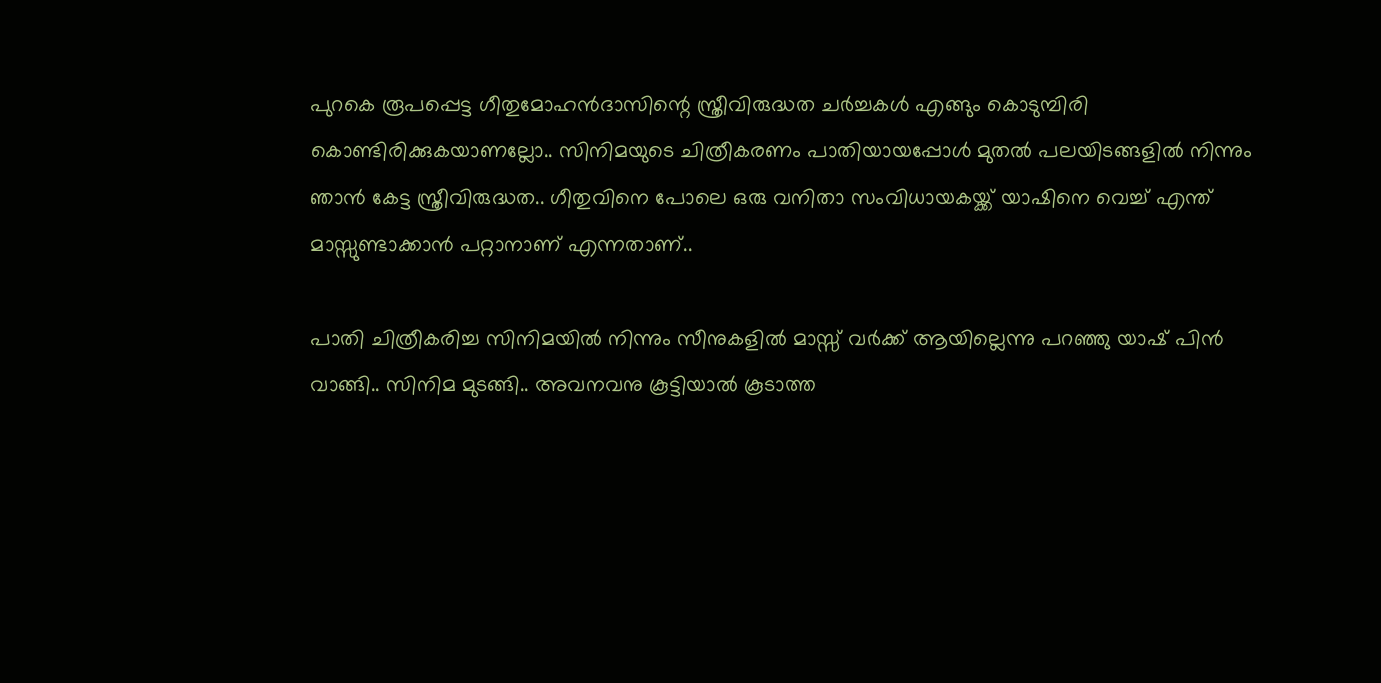പുറകെ രൂപപ്പെട്ട ഗീതുമോഹന്‍ദാസിന്റെ സ്ത്രീവിരുദ്ധത ചര്‍ച്ചകള്‍ എങ്ങും കൊടുമ്പിരി കൊണ്ടിരിക്കുകയാണല്ലോ.. സിനിമയുടെ ചിത്രീകരണം പാതിയായപ്പോള്‍ മുതല്‍ പലയിടങ്ങളില്‍ നിന്നും ഞാന്‍ കേട്ട സ്ത്രീവിരുദ്ധത.. ഗീതുവിനെ പോലെ ഒരു വനിതാ സംവിധായകയ്ക്ക് യാഷിനെ വെച്ച് എന്ത് മാസ്സുണ്ടാക്കാന്‍ പറ്റാനാണ് എന്നതാണ്..

പാതി ചിത്രീകരിച്ച സിനിമയില്‍ നിന്നും സീനുകളില്‍ മാസ്സ് വര്‍ക്ക് ആയില്ലെന്നു പറഞ്ഞു യാഷ് പിന്‍ വാങ്ങി.. സിനിമ മുടങ്ങി.. അവനവനു കൂട്ടിയാല്‍ കൂടാത്ത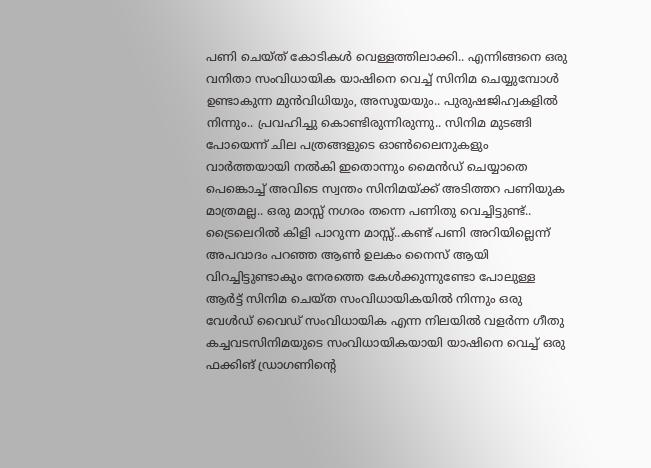പണി ചെയ്ത് കോടികള്‍ വെള്ളത്തിലാക്കി.. എന്നിങ്ങനെ ഒരു വനിതാ സംവിധായിക യാഷിനെ വെച്ച് സിനിമ ചെയ്യുമ്പോള്‍ ഉണ്ടാകുന്ന മുന്‍വിധിയും, അസൂയയും.. പുരുഷജിഹ്വകളില്‍ നിന്നും.. പ്രവഹിച്ചു കൊണ്ടിരുന്നിരുന്നു.. സിനിമ മുടങ്ങി പോയെന്ന് ചില പത്രങ്ങളുടെ ഓണ്‍ലൈനുകളും വാര്‍ത്തയായി നല്‍കി ഇതൊന്നും മൈന്‍ഡ് ചെയ്യാതെ പെങ്കൊച്ച് അവിടെ സ്വന്തം സിനിമയ്ക്ക് അടിത്തറ പണിയുക മാത്രമല്ല.. ഒരു മാസ്സ് നഗരം തന്നെ പണിതു വെച്ചിട്ടുണ്ട്.. ട്രൈലെറില്‍ കിളി പാറുന്ന മാസ്സ്..കണ്ട് പണി അറിയില്ലെന്ന് അപവാദം പറഞ്ഞ ആണ്‍ ഉലകം നൈസ് ആയി വിറച്ചിട്ടുണ്ടാകും നേരത്തെ കേള്‍ക്കുന്നുണ്ടോ പോലുള്ള ആര്‍ട്ട് സിനിമ ചെയ്ത സംവിധായികയില്‍ നിന്നും ഒരു വേള്‍ഡ് വൈഡ് സംവിധായിക എന്ന നിലയില്‍ വളര്‍ന്ന ഗീതു കച്ചവടസിനിമയുടെ സംവിധായികയായി യാഷിനെ വെച്ച് ഒരു ഫക്കിങ് ഡ്രാഗണിന്റെ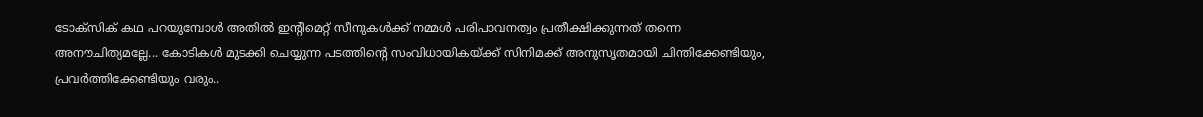ടോക്‌സിക് കഥ പറയുമ്പോള്‍ അതില്‍ ഇന്റിമെറ്റ് സീനുകള്‍ക്ക് നമ്മള്‍ പരിപാവനത്വം പ്രതീക്ഷിക്കുന്നത് തന്നെ അനൗചിത്യമല്ലേ... കോടികള്‍ മുടക്കി ചെയ്യുന്ന പടത്തിന്റെ സംവിധായികയ്ക്ക് സിനിമക്ക് അനുസൃതമായി ചിന്തിക്കേണ്ടിയും, പ്രവര്‍ത്തിക്കേണ്ടിയും വരും..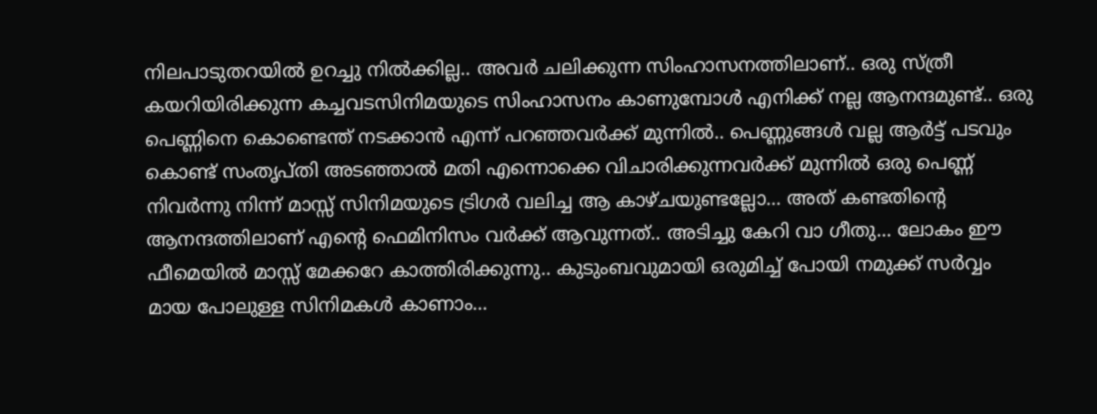നിലപാടുതറയില്‍ ഉറച്ചു നില്‍ക്കില്ല.. അവര്‍ ചലിക്കുന്ന സിംഹാസനത്തിലാണ്.. ഒരു സ്ത്രീ കയറിയിരിക്കുന്ന കച്ചവടസിനിമയുടെ സിംഹാസനം കാണുമ്പോള്‍ എനിക്ക് നല്ല ആനന്ദമുണ്ട്.. ഒരു പെണ്ണിനെ കൊണ്ടെന്ത് നടക്കാന്‍ എന്ന് പറഞ്ഞവര്‍ക്ക് മുന്നില്‍.. പെണ്ണുങ്ങള്‍ വല്ല ആര്‍ട്ട് പടവും കൊണ്ട് സംതൃപ്തി അടഞ്ഞാല്‍ മതി എന്നൊക്കെ വിചാരിക്കുന്നവര്‍ക്ക് മുന്നില്‍ ഒരു പെണ്ണ് നിവര്‍ന്നു നിന്ന് മാസ്സ് സിനിമയുടെ ട്രിഗര്‍ വലിച്ച ആ കാഴ്ചയുണ്ടല്ലോ... അത് കണ്ടതിന്റെ ആനന്ദത്തിലാണ് എന്റെ ഫെമിനിസം വര്‍ക്ക് ആവുന്നത്.. അടിച്ചു കേറി വാ ഗീതു... ലോകം ഈ ഫീമെയില്‍ മാസ്സ് മേക്കറേ കാത്തിരിക്കുന്നു.. കുടുംബവുമായി ഒരുമിച്ച് പോയി നമുക്ക് സര്‍വ്വം മായ പോലുള്ള സിനിമകള്‍ കാണാം...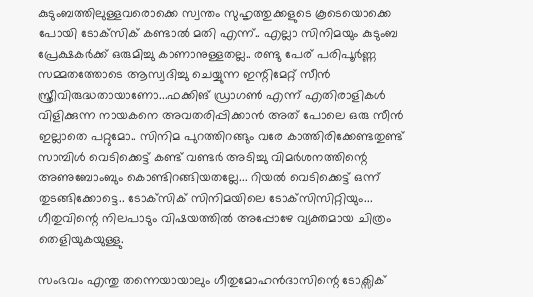കുടുംബത്തിലുള്ളവരൊക്കെ സ്വന്തം സുഹൃത്തുക്കളുടെ കൂടെയൊക്കെ പോയി ടോക്‌സിക് കണ്ടാല്‍ മതി എന്ന്.. എല്ലാ സിനിമയും കുടുംബ പ്രേക്ഷകര്‍ക്ക് ഒരുമിച്ചു കാണാനുള്ളതല്ല.. രണ്ടു പേര് പരിപൂര്‍ണ്ണ സമ്മതത്തോടെ ആസ്വദിച്ചു ചെയ്യുന്ന ഇന്റിമേറ്റ് സീന്‍ സ്ത്രീവിരുദ്ധതായാണോ...ഫക്കിങ് ഡ്രാഗണ്‍ എന്ന് എതിരാളികള്‍ വിളിക്കുന്ന നായകനെ അവതരിപ്പിക്കാന്‍ അത് പോലെ ഒരു സീന്‍ ഇല്ലാതെ പറ്റുമോ.. സിനിമ പുറത്തിറങ്ങും വരേ കാത്തിരിക്കേണ്ടതുണ്ട് സാമ്പിള്‍ വെടിക്കെട്ട് കണ്ട് വണ്ടര്‍ അടിച്ചു വിമര്‍ശനത്തിന്റെ അണുബോംബും കൊണ്ടിറങ്ങിയതല്ലേ... റിയല്‍ വെടിക്കെട്ട് ഒന്ന് തുടങ്ങിക്കോട്ടെ.. ടോക്‌സിക് സിനിമയിലെ ടോക്‌സിസിറ്റിയും... ഗീതുവിന്റെ നിലപാടും വിഷയത്തില്‍ അപ്പോഴേ വ്യക്തമായ ചിത്രം തെളിയുകയുള്ളു.

സംഭവം എന്തു തന്നെയായാലും ഗീതുമോഹന്‍ദാസിന്റെ ടോക്സിക്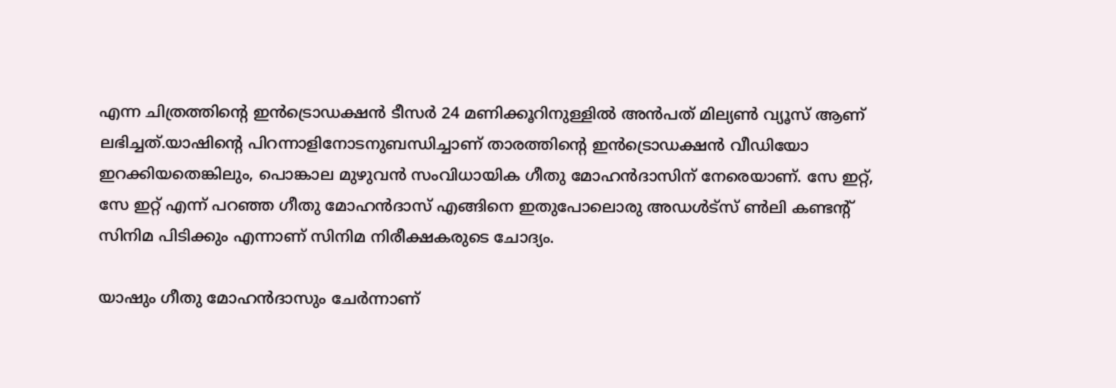എന്ന ചിത്രത്തിന്റെ ഇന്‍ട്രൊഡക്ഷന്‍ ടീസര്‍ 24 മണിക്കൂറിനുള്ളില്‍ അന്‍പത് മില്യണ്‍ വ്യൂസ് ആണ് ലഭിച്ചത്.യാഷിന്റെ പിറന്നാളിനോടനുബന്ധിച്ചാണ് താരത്തിന്റെ ഇന്‍ട്രൊഡക്ഷന്‍ വീഡിയോ ഇറക്കിയതെങ്കിലും, പൊങ്കാല മുഴുവന്‍ സംവിധായിക ഗീതു മോഹന്‍ദാസിന് നേരെയാണ്. സേ ഇറ്റ്, സേ ഇറ്റ് എന്ന് പറഞ്ഞ ഗീതു മോഹന്‍ദാസ് എങ്ങിനെ ഇതുപോലൊരു അഡള്‍ട്സ് ണ്‍ലി കണ്ടന്റ് സിനിമ പിടിക്കും എന്നാണ് സിനിമ നിരീക്ഷകരുടെ ചോദ്യം.

യാഷും ഗീതു മോഹന്‍ദാസും ചേര്‍ന്നാണ്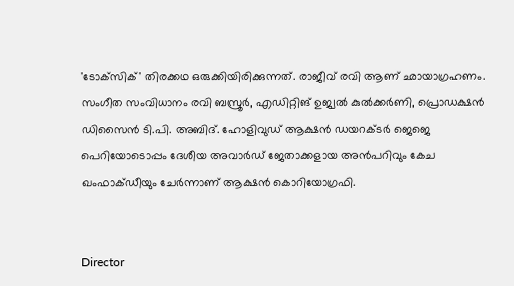'ടോക്‌സിക്' തിരക്കഥ ഒരുക്കിയിരിക്കുന്നത്. രാജീവ് രവി ആണ് ഛായാഗ്രഹണം. സംഗീത സംവിധാനം രവി ബസ്രൂര്‍, എഡിറ്റിങ് ഉജ്വല്‍ കുല്‍ക്കര്‍ണി, പ്രൊഡക്ഷന്‍ ഡിസൈന്‍ ടി.പി. അബിദ്. ഹോളിവുഡ് ആക്ഷന്‍ ഡയറക്ടര്‍ ജെജെ പെറിയോടൊപ്പം ദേശീയ അവാര്‍ഡ് ജേതാക്കളായ അന്‍പറിവും കേച ഖംഫാക്ഡീയും ചേര്‍ന്നാണ് ആക്ഷന്‍ കൊറിയോഗ്രഫി.


Director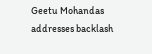Geetu Mohandas addresses backlash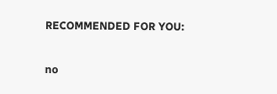RECOMMENDED FOR YOU:

no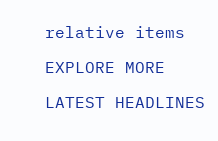relative items

EXPLORE MORE

LATEST HEADLINES